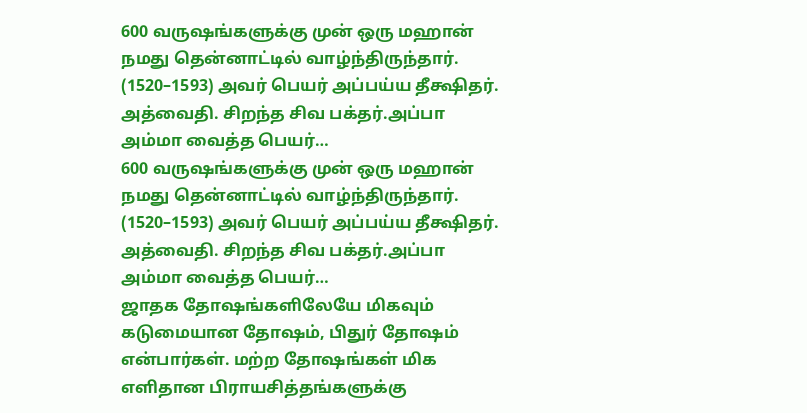600 வருஷங்களுக்கு முன் ஒரு மஹான் நமது தென்னாட்டில் வாழ்ந்திருந்தார். (1520–1593) அவர் பெயர் அப்பய்ய தீக்ஷிதர். அத்வைதி. சிறந்த சிவ பக்தர்.அப்பா அம்மா வைத்த பெயர்…
600 வருஷங்களுக்கு முன் ஒரு மஹான் நமது தென்னாட்டில் வாழ்ந்திருந்தார். (1520–1593) அவர் பெயர் அப்பய்ய தீக்ஷிதர். அத்வைதி. சிறந்த சிவ பக்தர்.அப்பா அம்மா வைத்த பெயர்…
ஜாதக தோஷங்களிலேயே மிகவும் கடுமையான தோஷம், பிதுர் தோஷம் என்பார்கள். மற்ற தோஷங்கள் மிக எளிதான பிராயசித்தங்களுக்கு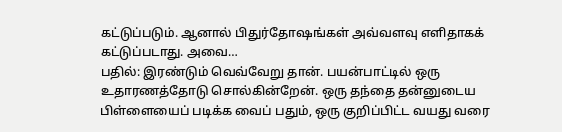கட்டுப்படும். ஆனால் பிதுர்தோஷங்கள் அவ்வளவு எளிதாகக் கட்டுப்படாது. அவை…
பதில்: இரண்டும் வெவ்வேறு தான். பயன்பாட்டில் ஒரு உதாரணத்தோடு சொல்கின்றேன். ஒரு தந்தை தன்னுடைய பிள்ளையைப் படிக்க வைப் பதும், ஒரு குறிப்பிட்ட வயது வரை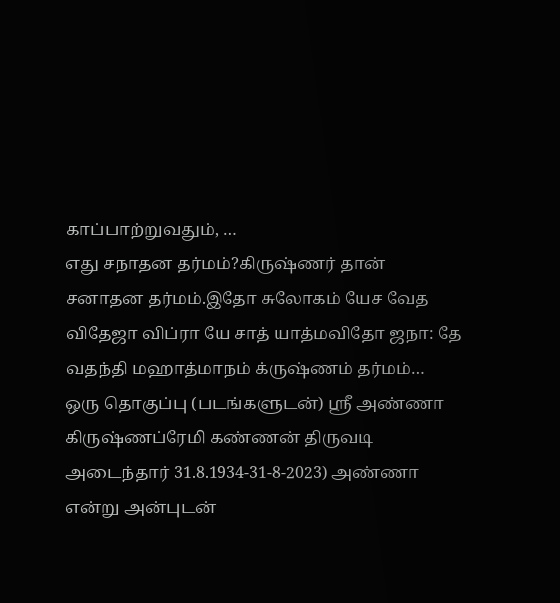காப்பாற்றுவதும், …
எது சநாதன தர்மம்?கிருஷ்ணர் தான் சனாதன தர்மம்.இதோ சுலோகம் யேச வேத விதேஜா விப்ரா யே சாத் யாத்மவிதோ ஜநா: தே வதந்தி மஹாத்மாநம் க்ருஷ்ணம் தர்மம்…
ஒரு தொகுப்பு (படங்களுடன்) ஸ்ரீ அண்ணா கிருஷ்ணப்ரேமி கண்ணன் திருவடி அடைந்தார் 31.8.1934-31-8-2023) அண்ணா என்று அன்புடன்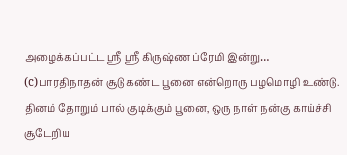அழைக்கப்பட்ட ஸ்ரீ ஸ்ரீ கிருஷ்ண ப்ரேமி இன்று…
(c)பாரதிநாதன் சூடு கண்ட பூனை என்றொரு பழமொழி உண்டு. தினம் தோறும் பால் குடிக்கும் பூனை, ஒரு நாள் நன்கு காய்ச்சி சூடேறிய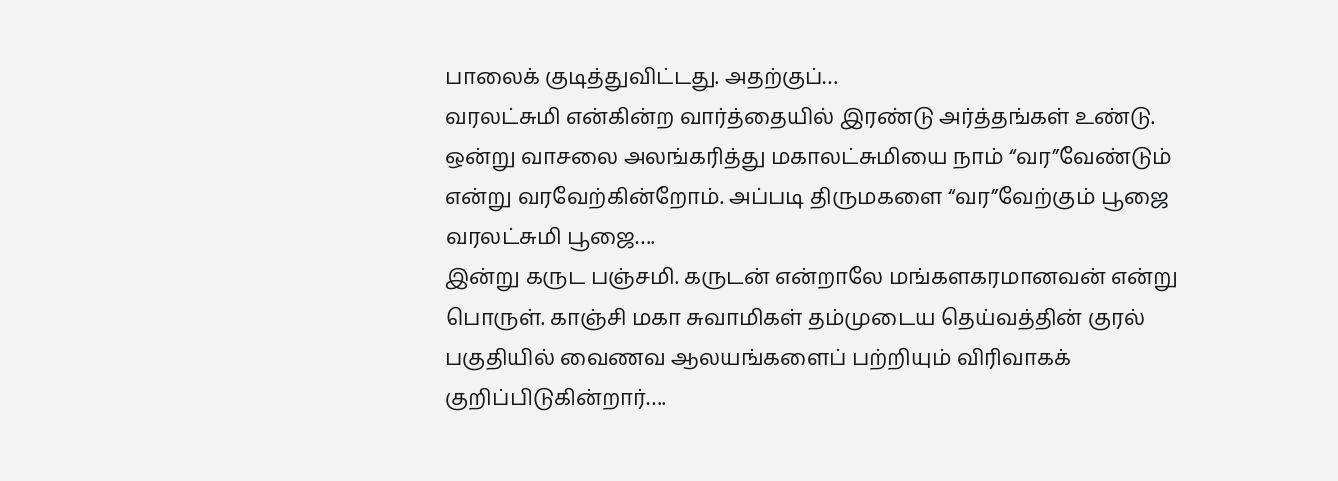பாலைக் குடித்துவிட்டது. அதற்குப்…
வரலட்சுமி என்கின்ற வார்த்தையில் இரண்டு அர்த்தங்கள் உண்டு. ஒன்று வாசலை அலங்கரித்து மகாலட்சுமியை நாம் “வர”வேண்டும் என்று வரவேற்கின்றோம். அப்படி திருமகளை “வர”வேற்கும் பூஜை வரலட்சுமி பூஜை….
இன்று கருட பஞ்சமி. கருடன் என்றாலே மங்களகரமானவன் என்று பொருள். காஞ்சி மகா சுவாமிகள் தம்முடைய தெய்வத்தின் குரல் பகுதியில் வைணவ ஆலயங்களைப் பற்றியும் விரிவாகக் குறிப்பிடுகின்றார்….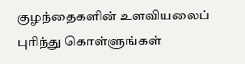குழந்தைகளின் உளவியலைப் புரிந்து கொள்ளுங்கள்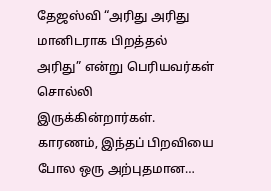தேஜஸ்வி “அரிது அரிது மானிடராக பிறத்தல் அரிது” என்று பெரியவர்கள் சொல்லி இருக்கின்றார்கள். காரணம், இந்தப் பிறவியை போல ஒரு அற்புதமான…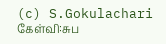(c) S.Gokulachari கேள்வி:சுப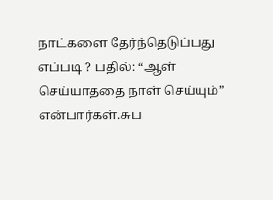நாட்களை தேர்ந்தெடுப்பது எப்படி ? பதில்: “ஆள் செய்யாததை நாள் செய்யும்” என்பார்கள்.சுப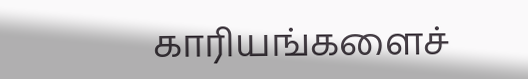காரியங்களைச்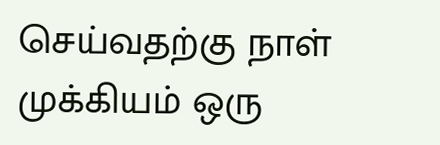செய்வதற்கு நாள் முக்கியம் ஒரு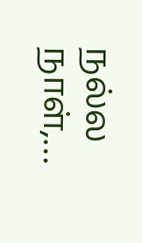நல்ல நாள்,…